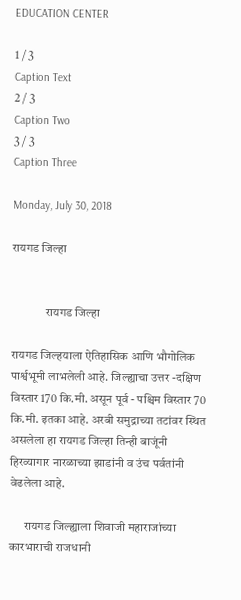EDUCATION CENTER

1 / 3
Caption Text
2 / 3
Caption Two
3 / 3
Caption Three

Monday, July 30, 2018

रायगड जिल्हा


              रायगड जिल्हा

रायगड जिल्हयाला ऐतिहासिक आणि भौगोलिक पार्श्वभूमी लाभलेली आहे. जिल्ह्याचा उत्तर -दक्षिण विस्तार 170 कि.मी. असून पूर्व - पश्चिम विस्तार 70 कि.मी. इतका आहे. अरबी समुद्राच्या तटांवर स्थित असलेला हा रायगड जिल्हा तिन्ही बाजूंनी हिरव्यागार नारळाच्या झाडांनी व उंच पर्वतांनी वेढलेला आहे.

      रायगड जिल्ह्याला शिवाजी महाराजांच्या कारभाराची राजधानी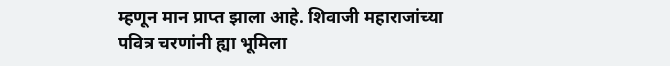म्हणून मान प्राप्त झाला आहे. शिवाजी महाराजांच्या पवित्र चरणांनी ह्या भूमिला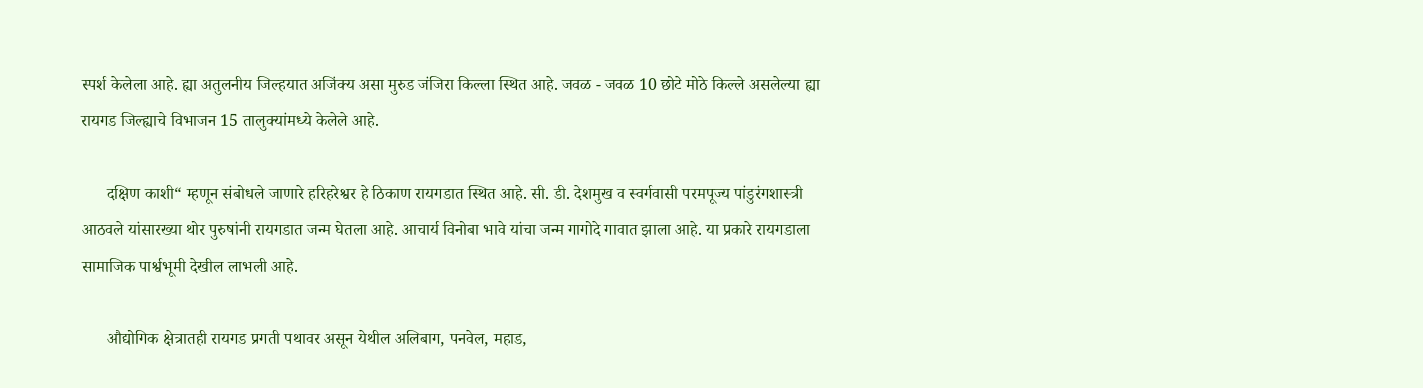स्पर्श केलेला आहे. ह्या अतुलनीय जिल्हयात अजिंक्य असा मुरुड जंजिरा किल्ला स्थित आहे. जवळ - जवळ 10 छोटे मोठे किल्ले असलेल्या ह्या रायगड जिल्ह्याचे विभाजन 15 तालुक्यांमध्ये केलेले आहे.

      दक्षिण काशी“ म्हणून संबोधले जाणारे हरिहरेश्वर हे ठिकाण रायगडात स्थित आहे. सी. डी. देशमुख व स्वर्गवासी परमपूज्य पांडुरंगशास्त्री आठवले यांसारख्या थोर पुरुषांनी रायगडात जन्म घेतला आहे. आचार्य विनोबा भावे यांचा जन्म गागोदे गावात झाला आहे. या प्रकारे रायगडाला सामाजिक पार्श्वभूमी देखील लाभली आहे.

      औद्योगिक क्षेत्रातही रायगड प्रगती पथावर असून येथील अलिबाग, पनवेल, महाड,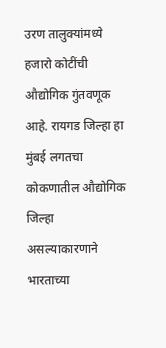उरण तालुक्यांमध्ये हजारो कोटींची औद्योगिक गुंतवणूक आहे. रायगड जिल्हा हा मुंबई लगतचा कोकणातील औद्योगिक जिल्हा असल्याकारणाने भारताच्या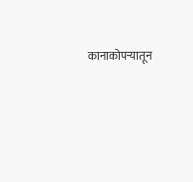कानाकोपर्‍यातून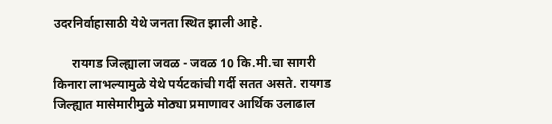उदरनिर्वाहासाठी येथे जनता स्थित झाली आहे.

      रायगड जिल्ह्याला जवळ - जवळ 10 कि.मी.चा सागरी किनारा लाभल्यामुळे येथे पर्यटकांची गर्दी सतत असते. रायगड जिल्ह्यात मासेमारीमुळे मोठ्या प्रमाणावर आर्थिक उलाढाल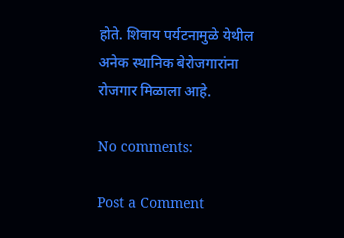होते. शिवाय पर्यटनामुळे येथील अनेक स्थानिक बेरोजगारांना रोजगार मिळाला आहे.

No comments:

Post a Comment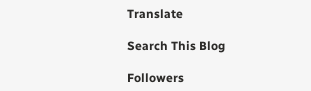Translate

Search This Blog

Followers